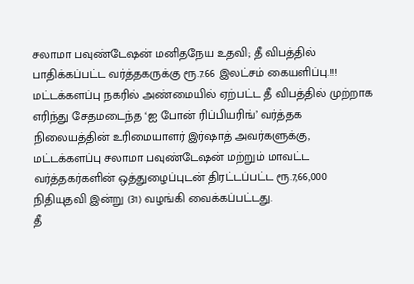சலாமா பவுண்டேஷன் மனிதநேய உதவி; தீ விபத்தில் பாதிக்கப்பட்ட வர்த்தகருக்கு ரூ.7.66 இலட்சம் கையளிப்பு.!!!
மட்டக்களப்பு நகரில் அண்மையில் ஏற்பட்ட தீ விபத்தில் முற்றாக எரிந்து சேதமடைந்த ‘ஐ போன் ரிப்பியரிங்’ வர்த்தக நிலையத்தின் உரிமையாளர் இர்ஷாத் அவர்களுக்கு, மட்டக்களப்பு சலாமா பவுண்டேஷன் மற்றும் மாவட்ட வர்த்தகர்களின் ஒத்துழைப்புடன் திரட்டப்பட்ட ரூ.7,66,000 நிதியுதவி இன்று (31) வழங்கி வைக்கப்பட்டது.
தீ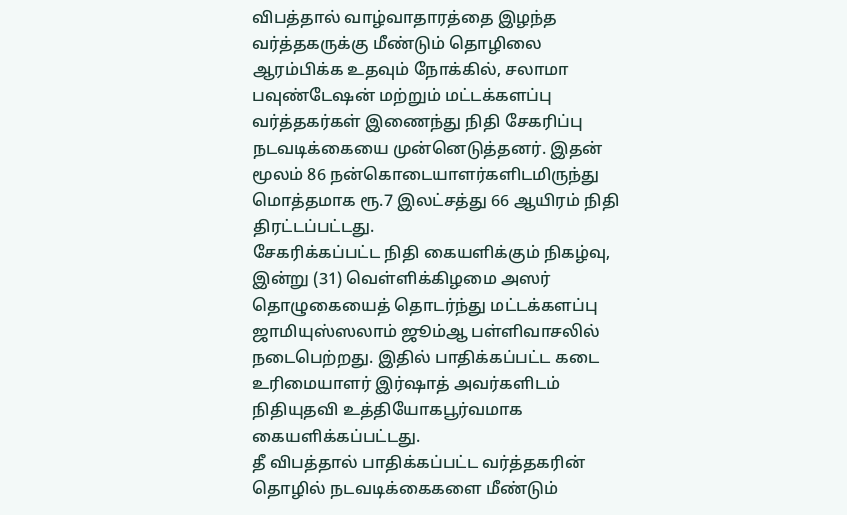விபத்தால் வாழ்வாதாரத்தை இழந்த வர்த்தகருக்கு மீண்டும் தொழிலை ஆரம்பிக்க உதவும் நோக்கில், சலாமா பவுண்டேஷன் மற்றும் மட்டக்களப்பு வர்த்தகர்கள் இணைந்து நிதி சேகரிப்பு நடவடிக்கையை முன்னெடுத்தனர். இதன் மூலம் 86 நன்கொடையாளர்களிடமிருந்து மொத்தமாக ரூ.7 இலட்சத்து 66 ஆயிரம் நிதி திரட்டப்பட்டது.
சேகரிக்கப்பட்ட நிதி கையளிக்கும் நிகழ்வு, இன்று (31) வெள்ளிக்கிழமை அஸர் தொழுகையைத் தொடர்ந்து மட்டக்களப்பு ஜாமியுஸ்ஸலாம் ஜூம்ஆ பள்ளிவாசலில் நடைபெற்றது. இதில் பாதிக்கப்பட்ட கடை உரிமையாளர் இர்ஷாத் அவர்களிடம் நிதியுதவி உத்தியோகபூர்வமாக கையளிக்கப்பட்டது.
தீ விபத்தால் பாதிக்கப்பட்ட வர்த்தகரின் தொழில் நடவடிக்கைகளை மீண்டும்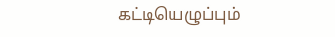கட்டியெழுப்பும்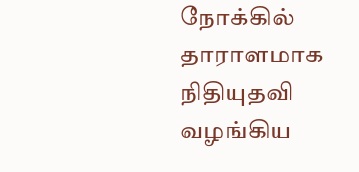நோக்கில் தாராளமாக நிதியுதவி வழங்கிய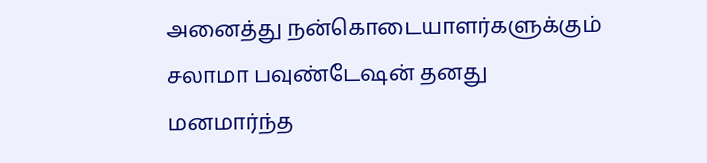அனைத்து நன்கொடையாளர்களுக்கும் சலாமா பவுண்டேஷன் தனது மனமார்ந்த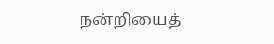நன்றியைத்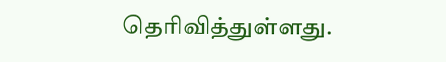தெரிவித்துள்ளது.